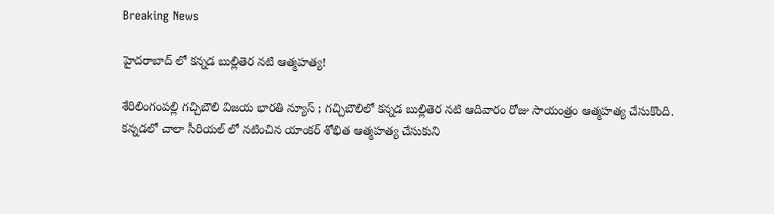Breaking News

హైదరాబాద్ లో కన్నడ బుల్లితెర నటి ఆత్మహత్య!

శేరిలింగంపల్లి గచ్చిబౌలి విజయ భారతి న్యూస్ ; గచ్చిబౌలిలో కన్నడ బుల్లితెర నటి ఆదివారం రోజు సాయంత్రం ఆత్మహత్య చేసుకొంది. కన్నడలో చాలా సీరియల్ లో నటించిన యాంకర్ శోభిత ఆత్మహత్య చేసుకుని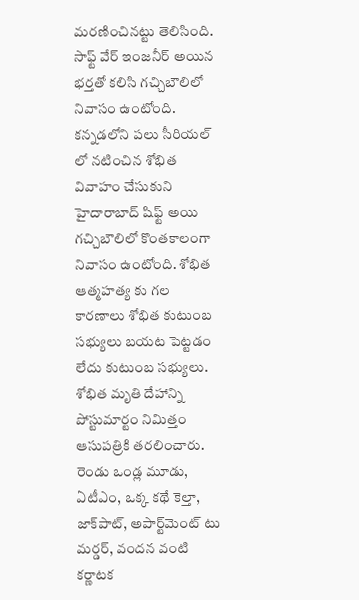మరణించినట్టు తెలిసింది. సాఫ్ట్ వేర్ ఇంజనీర్ అయిన భర్తతో కలిసి గచ్చిబౌలిలో నివాసం ఉంటోంది. కన్నడలోని పలు సీరియల్ లో నటించిన శోభిత వివాహం చేసుకుని హైదారాబాద్ షిఫ్ట్ అయి గచ్చిబౌలిలో కొంతకాలంగా నివాసం ఉంటోంది. శోభిత ఆత్మహత్య కు గల కారణాలు శోభిత కుటుంబ సభ్యులు బయట పెట్టడం లేదు కుటుంబ సభ్యులు. శోభిత మృతి దేహాన్ని పోస్టుమార్టం నిమిత్తం ఆసుపత్రికి తరలించారు. రెండు ఒండ్ల మూడు, ఏటీఎం, ఒక్క కథే కెల్తా, జాక్‌పాట్, అపార్ట్‌మెంట్ టు మర్డర్, వందన వంటి కర్ణాటక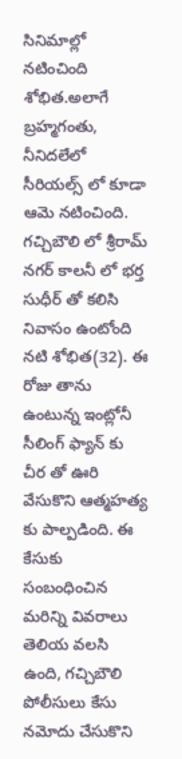సినిమాల్లో నటించింది శోభిత.అలాగే బ్రహ్మగంతు, నీనిదలేలో సీరియల్స్ లో కూడా ఆమె నటించింది. గచ్చిబౌలి లో శ్రీరామ్ నగర్ కాలనీ లో భర్త సుధీర్ తో కలిసి నివాసం ఉంటోంది నటి శోభిత(32). ఈ రోజు తాను ఉంటున్న ఇంట్లోనీ సీలింగ్ ఫ్యాన్ కు చీర తో ఊరి వేసుకొని ఆత్మహత్య కు పాల్పడింది. ఈ కేసుకు సంబంధించిన మరిన్ని వివరాలు తెలియ వలసి ఉంది, గచ్చిబౌలి పోలీసులు కేసు నమోదు చేసుకొని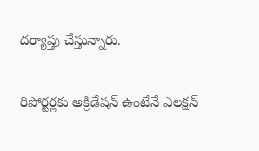దర్యాప్తు చేస్తున్నారు.

రిపోర్టర్లకు అక్రిడేషన్ ఉంటేనే ఎలక్షన్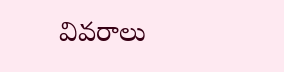వివరాలు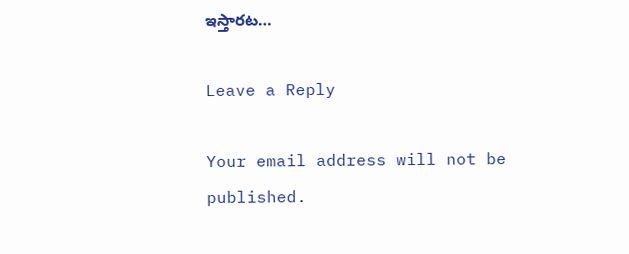ఇస్తారట…

Leave a Reply

Your email address will not be published.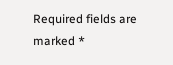Required fields are marked *